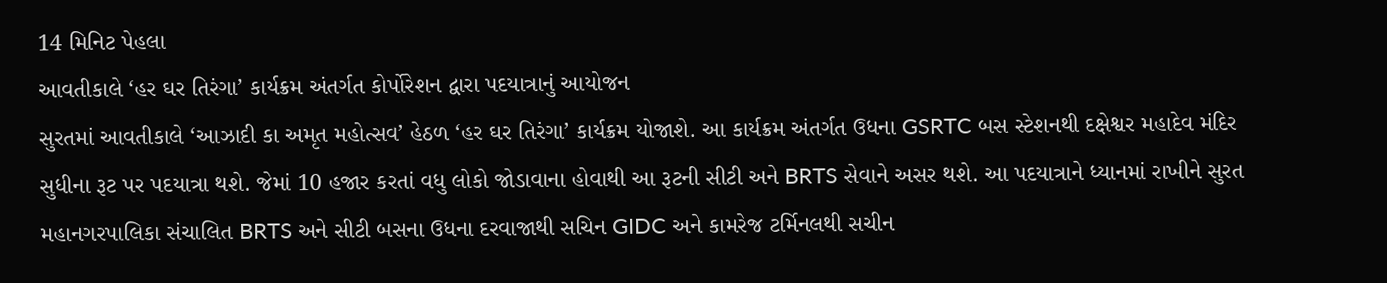14 મિનિટ પેહલા
આવતીકાલે ‘હર ઘર તિરંગા’ કાર્યક્રમ અંતર્ગત કોર્પોરેશન દ્વારા પદયાત્રાનું આયોજન
સુરતમાં આવતીકાલે ‘આઝાદી કા અમૃત મહોત્સવ’ હેઠળ ‘હર ઘર તિરંગા’ કાર્યક્રમ યોજાશે. આ કાર્યક્રમ અંતર્ગત ઉધના GSRTC બસ સ્ટેશનથી દક્ષેશ્વર મહાદેવ મંદિર સુધીના રૂટ પર પદયાત્રા થશે. જેમાં 10 હજાર કરતાં વધુ લોકો જોડાવાના હોવાથી આ રૂટની સીટી અને BRTS સેવાને અસર થશે. આ પદયાત્રાને ધ્યાનમાં રાખીને સુરત મહાનગરપાલિકા સંચાલિત BRTS અને સીટી બસના ઉધના દરવાજાથી સચિન GIDC અને કામરેજ ટર્મિનલથી સચીન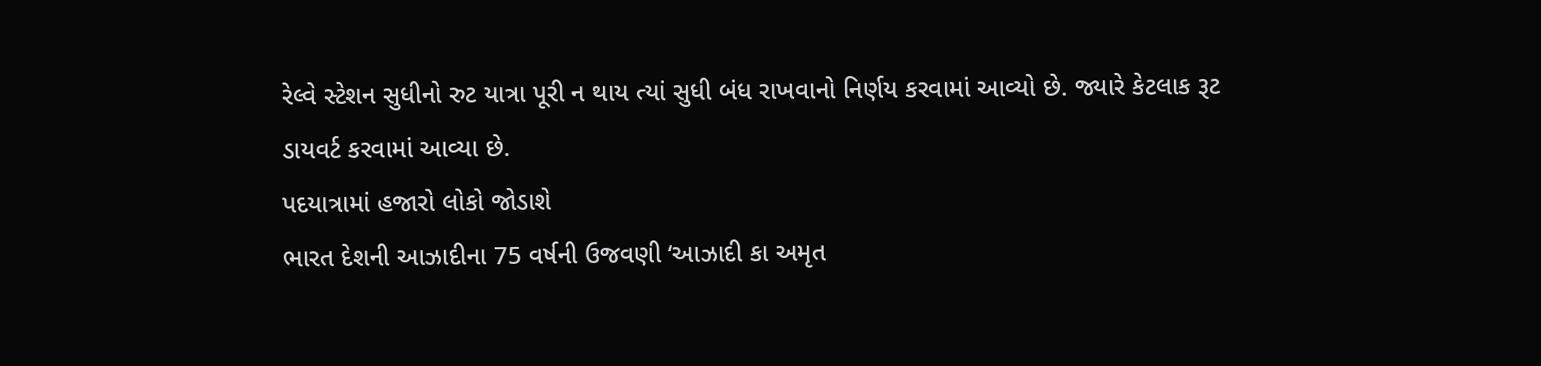રેલ્વે સ્ટેશન સુધીનો રુટ યાત્રા પૂરી ન થાય ત્યાં સુધી બંધ રાખવાનો નિર્ણય કરવામાં આવ્યો છે. જ્યારે કેટલાક રૂટ ડાયવર્ટ કરવામાં આવ્યા છે.
પદયાત્રામાં હજારો લોકો જોડાશે
ભારત દેશની આઝાદીના 75 વર્ષની ઉજવણી ‘આઝાદી કા અમૃત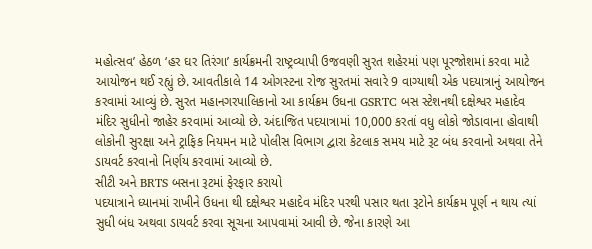મહોત્સવ’ હેઠળ ‘હર ઘર તિરંગા’ કાર્યક્રમની રાષ્ટ્રવ્યાપી ઉજવણી સુરત શહેરમાં પણ પૂરજોશમાં કરવા માટે આયોજન થઈ રહ્યું છે. આવતીકાલે 14 ઓગસ્ટના રોજ સુરતમાં સવારે 9 વાગ્યાથી એક પદયાત્રાનું આયોજન કરવામાં આવ્યું છે. સુરત મહાનગરપાલિકાનો આ કાર્યક્રમ ઉધના GSRTC બસ સ્ટેશનથી દક્ષેશ્વર મહાદેવ મંદિર સુધીનો જાહેર કરવામાં આવ્યો છે. અંદાજિત પદયાત્રામાં 10,000 કરતાં વધુ લોકો જોડાવાના હોવાથી લોકોની સુરક્ષા અને ટ્રાફિક નિયમન માટે પોલીસ વિભાગ દ્વારા કેટલાક સમય માટે રૂટ બંધ કરવાનો અથવા તેને ડાયવર્ટ કરવાનો નિર્ણય કરવામાં આવ્યો છે.
સીટી અને BRTS બસના રૂટમાં ફેરફાર કરાયો
પદયાત્રાને ધ્યાનમાં રાખીને ઉધના થી દક્ષેશ્વર મહાદેવ મંદિર પરથી પસાર થતા રૂટોને કાર્યક્રમ પૂર્ણ ન થાય ત્યાં સુધી બંધ અથવા ડાયવર્ટ કરવા સૂચના આપવામાં આવી છે. જેના કારણે આ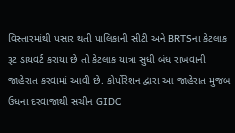વિસ્તારમાંથી પસાર થતી પાલિકાની સીટી અને BRTSના કેટલાક રૂટ ડાયવર્ટ કરાયા છે તો કેટલાક યાત્રા સુધી બંધ રાખવાની જાહેરાત કરવામાં આવી છે. કોર્પોરેશન દ્વારા આ જાહેરાત મુજબ ઉધના દરવાજાથી સચીન GIDC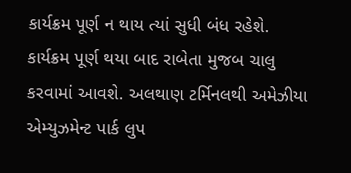કાર્યક્રમ પૂર્ણ ન થાય ત્યાં સુધી બંધ રહેશે. કાર્યક્રમ પૂર્ણ થયા બાદ રાબેતા મુજબ ચાલુ કરવામાં આવશે. અલથાણ ટર્મિનલથી અમેઝીયા એમ્યુઝમેન્ટ પાર્ક લુપ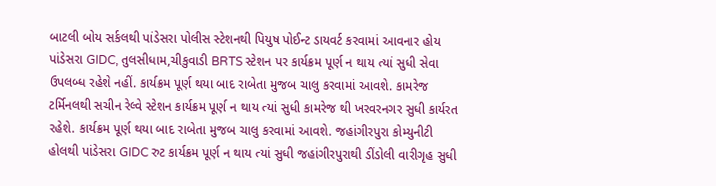બાટલી બોય સર્કલથી પાંડેસરા પોલીસ સ્ટેશનથી પિયુષ પોઈન્ટ ડાયવર્ટ કરવામાં આવનાર હોય પાંડેસરા GIDC, તુલસીધામ,ચીકુવાડી BRTS સ્ટેશન પર કાર્યક્રમ પૂર્ણ ન થાય ત્યાં સુધી સેવા ઉપલબ્ધ રહેશે નહીં. કાર્યક્રમ પૂર્ણ થયા બાદ રાબેતા મુજબ ચાલુ કરવામાં આવશે. કામરેજ ટર્મિનલથી સચીન રેલ્વે સ્ટેશન કાર્યક્રમ પૂર્ણ ન થાય ત્યાં સુધી કામરેજ થી ખરવરનગર સુધી કાર્યરત રહેશે. કાર્યક્રમ પૂર્ણ થયા બાદ રાબેતા મુજબ ચાલુ કરવામાં આવશે. જહાંગીરપુરા કોમ્યુનીટી હોલથી પાંડેસરા GIDC રુટ કાર્યક્રમ પૂર્ણ ન થાય ત્યાં સુધી જહાંગીરપુરાથી ડીંડોલી વારીગૃહ સુધી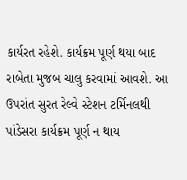કાર્યરત રહેશે. કાર્યક્રમ પૂર્ણ થયા બાદ રાબેતા મુજબ ચાલુ કરવામાં આવશે. આ ઉપરાંત સુરત રેલ્વે સ્ટેશન ટર્મિનલથી પાંડેસરા કાર્યક્રમ પૂર્ણ ન થાય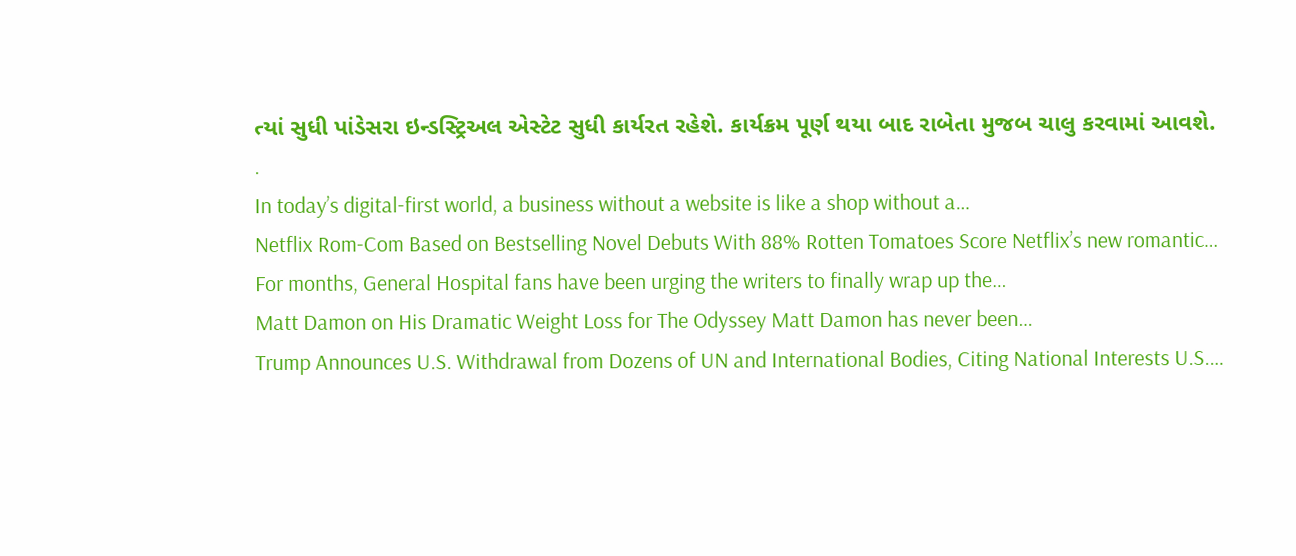ત્યાં સુધી પાંડેસરા ઇન્ડસ્ટ્રિઅલ એસ્ટેટ સુધી કાર્યરત રહેશે. કાર્યક્રમ પૂર્ણ થયા બાદ રાબેતા મુજબ ચાલુ કરવામાં આવશે.
.
In today’s digital-first world, a business without a website is like a shop without a…
Netflix Rom-Com Based on Bestselling Novel Debuts With 88% Rotten Tomatoes Score Netflix’s new romantic…
For months, General Hospital fans have been urging the writers to finally wrap up the…
Matt Damon on His Dramatic Weight Loss for The Odyssey Matt Damon has never been…
Trump Announces U.S. Withdrawal from Dozens of UN and International Bodies, Citing National Interests U.S.…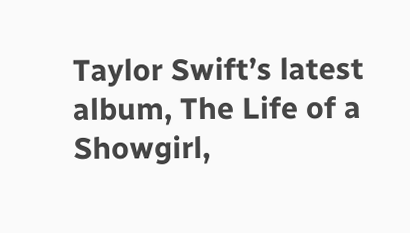Taylor Swift’s latest album, The Life of a Showgirl,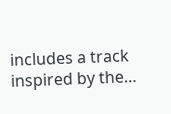includes a track inspired by the…